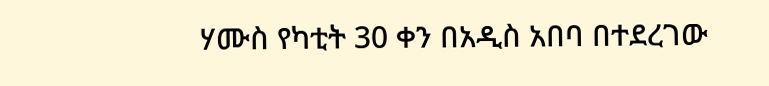ሃሙስ የካቲት 30 ቀን በአዲስ አበባ በተደረገው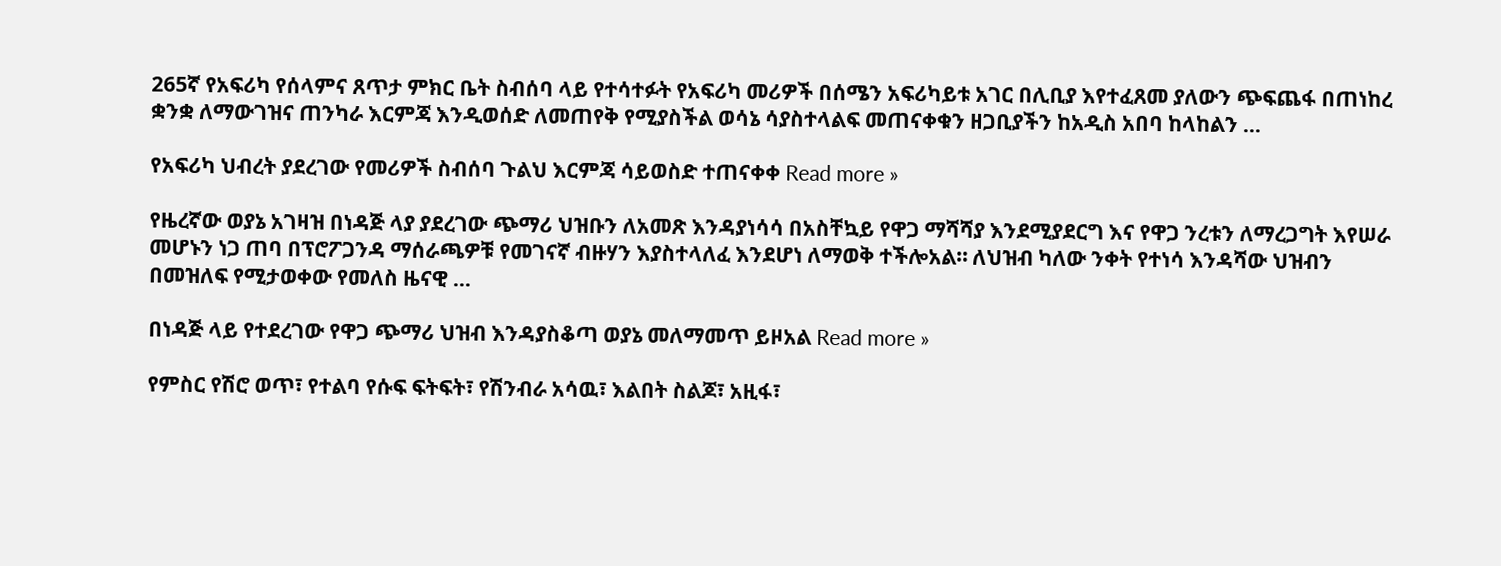265ኛ የአፍሪካ የሰላምና ጸጥታ ምክር ቤት ስብሰባ ላይ የተሳተፉት የአፍሪካ መሪዎች በሰሜን አፍሪካይቱ አገር በሊቢያ እየተፈጸመ ያለውን ጭፍጨፋ በጠነከረ ቋንቋ ለማውገዝና ጠንካራ እርምጃ እንዲወሰድ ለመጠየቅ የሚያስችል ወሳኔ ሳያስተላልፍ መጠናቀቁን ዘጋቢያችን ከአዲስ አበባ ከላከልን …

የአፍሪካ ህብረት ያደረገው የመሪዎች ስብሰባ ጉልህ እርምጃ ሳይወስድ ተጠናቀቀ Read more »

የዜረኛው ወያኔ አገዛዝ በነዳጅ ላያ ያደረገው ጭማሪ ህዝቡን ለአመጽ እንዳያነሳሳ በአስቸኳይ የዋጋ ማሻሻያ እንደሚያደርግ እና የዋጋ ንረቱን ለማረጋግት እየሠራ መሆኑን ነጋ ጠባ በፕሮፖጋንዳ ማሰራጫዎቹ የመገናኛ ብዙሃን እያስተላለፈ እንደሆነ ለማወቅ ተችሎአል። ለህዝብ ካለው ንቀት የተነሳ እንዳሻው ህዝብን በመዝለፍ የሚታወቀው የመለስ ዜናዊ …

በነዳጅ ላይ የተደረገው የዋጋ ጭማሪ ህዝብ እንዳያስቆጣ ወያኔ መለማመጥ ይዞአል Read more »

የምስር የሽሮ ወጥ፣ የተልባ የሱፍ ፍትፍት፣ የሽንብራ አሳዉ፣ እልበት ስልጆ፣ አዚፋ፣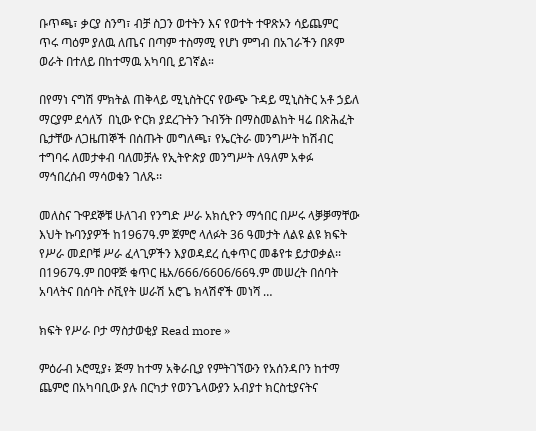ቡጥጫ፣ ቃርያ ስንግ፣ ብቻ ስጋን ወተትን እና የወተት ተዋጽኦን ሳይጨምር ጥሩ ጣዕም ያለዉ ለጤና በጣም ተስማሚ የሆነ ምግብ በአገራችን በጾም ወራት በተለይ በከተማዉ አካባቢ ይገኛል።

በየማነ ናግሽ ምክትል ጠቅላይ ሚኒስትርና የውጭ ጉዳይ ሚኒስትር አቶ ኃይለ ማርያም ደሳለኝ  በኒው ዮርክ ያደረጉትን ጉብኝት በማስመልከት ዛሬ በጽሕፈት ቤታቸው ለጋዜጠኞች በሰጡት መግለጫ፣ የኤርትራ መንግሥት ከሽብር ተግባሩ ለመታቀብ ባለመቻሉ የኢትዮጵያ መንግሥት ለዓለም አቀፉ ማኅበረሰብ ማሳወቁን ገለጹ፡፡

መለስና ጉዋደኞቹ ሁለገብ የንግድ ሥራ አክሲዮን ማኅበር በሥሩ ላቓቓማቸው እህት ኩባንያዎች ከ1967ዓ.ም ጀምሮ ላለፉት 36 ዓመታት ለልዩ ልዩ ክፍት የሥራ መደቦቹ ሥራ ፈላጊዎችን እያወዳደረ ሲቀጥር መቆየቱ ይታወቃል፡፡ በ1967ዓ.ም በዐዋጅ ቁጥር ዜአ/666/6606/66ዓ.ም መሠረት በሰባት አባላትና በሰባት ሶቪየት ሠራሽ አሮጌ ክላሽኖች መነሻ …

ክፍት የሥራ ቦታ ማስታወቂያ Read more »

ምዕራብ ኦሮሚያ፥ ጅማ ከተማ አቅራቢያ የምትገኘውን የአሰንዳቦን ከተማ ጨምሮ በአካባቢው ያሉ በርካታ የወንጌላውያን አብያተ ክርስቲያናትና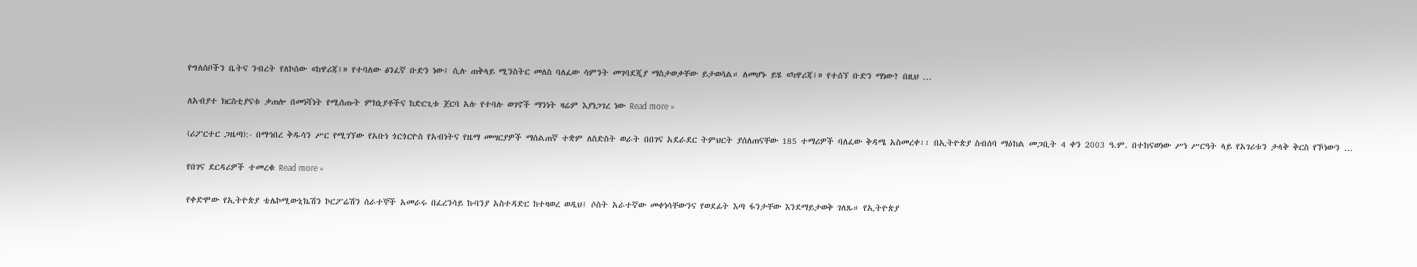የግለሰቦችን ቤትና ንብረት የለኮሰው «ከዋሪጃ፤» የተባለው ፅንፈኛ ቡድን ነው፤ ሲሉ ጠቅላይ ሚንስትር መለስ ባለፈው ሳምንት መገባደጂያ ማስታወቃቸው ይታወሳል። ለመሆኑ ይሄ «ካዋሪጃ፤» የተሰኘ ቡድን ማነው? በዚህ …

ለአብያተ ክርስቲያናቱ ቃጠሎ በመነሻነት የሚሰጡት ምክኒያቶችና ከድርጊቱ ጀርባ አሉ የተባሉ ወገኖች ማንነት ዛሬም እያነጋገረ ነው Read more »

(ሪፖርተር ጋዜጣ):- በማኅበረ ቅዱሳን ሥር የሚገኘው የአቡነ ጎርጎርዮስ የአብነትና የዜማ መሣርያዎች ማሰልጠኛ ተቋም ለስድስት ወራት በበገና አደራደር ትምህርት ያሰለጠናቸው 185 ተማሪዎች ባለፈው ቅዳሜ አስመረቀ፡፡ በኢትዮጵያ ስብሰባ ማዕከል መጋቢት 4 ቀን 2003 ዓ.ም. በተከናወነው ሥነ ሥርዓት ላይ የአገሪቱን ታላቅ ቅርስ የኾነውን …

የበገና ደርዳሪዎች ተመረቁ Read more »

የቀድሞው የኢትዮጵያ ቴሌኮሚውኒኬሽን ኮርፖሬሽን ሰራተኞች አመራሩ በፈረንሳይ ኩባንያ አስተዳድር ከተዛወረ ወዲህ፤ ሶስት አራተኛው መቀነሳቸውንና የወደፊት እጣ ፋንታቸው እንደማይታወቅ ገለጹ። የኢትዮጵያ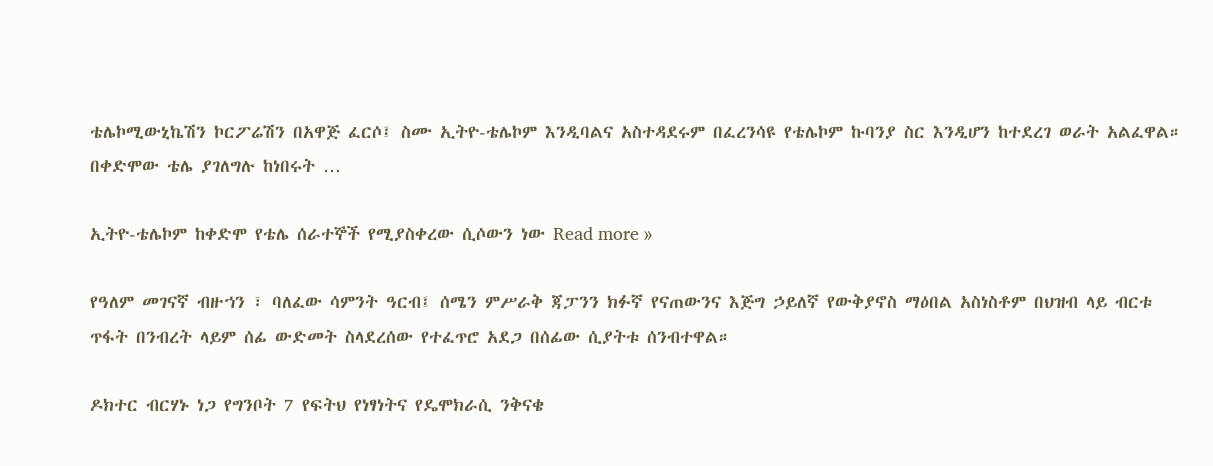ቴሌኮሚውኒኬሽን ኮርፖሬሽን በአዋጅ ፈርሶ፤ ስሙ ኢትዮ-ቴሌኮም እንዲባልና አስተዳደሩም በፈረንሳዩ የቴሌኮም ኩባንያ ስር እንዲሆን ከተደረገ ወራት አልፈዋል። በቀድሞው ቴሌ ያገለግሉ ከነበሩት …

ኢትዮ-ቴሌኮም ከቀድሞ የቴሌ ሰራተኞች የሚያስቀረው ሲሶውን ነው Read more »

የዓለም መገናኛ ብዙኀን ፣ ባለፈው ሳምንት ዓርብ፤ ሰሜን ምሥራቅ ጃፓንን ክፉኛ የናጠውንና እጅግ ኃይለኛ የውቅያኖስ ማዕበል አስነስቶም በህዝብ ላይ ብርቱ ጥፋት በንብረት ላይም ሰፊ ውድመት ስላደረሰው የተፈጥሮ አደጋ በሰፊው ሲያትቱ ሰንብተዋል።

ዶክተር ብርሃኑ ነጋ የግንቦት 7 የፍትህ የነፃነትና የዴሞክራሲ ንቅናቄ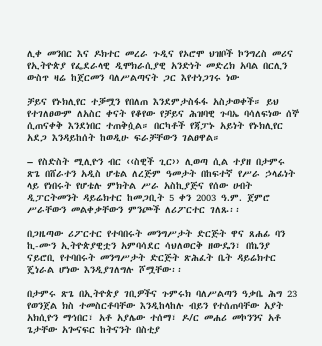ሊቀ መንበር እና ዶክተር መረራ ጉዲና የኦሮሞ ህዝቦች ኮንግረስ መሪና የኢትዮጵያ የፌደራላዊ ዲሞክራሲያዊ አንድነት መድረክ አባል በርሊን ውስጥ ዛሬ ከጀርመን ባለሥልጣናት ጋር እየተነጋገሩ ነው

ቻይና የኑክሊየር ተቓሟን የበለጠ እንደምታስፋፋ አስታወቀች። ይህ የተገለፀውም ለአስር ቀናት የቆየው የቻይና ሕዝባዊ ጉባኤ ባሳለፍነው ሰኞ ሲጠናቀቅ እንደነበር ተጠቅሷል። በርካቶች የጃፓኑ አይነት የኑክሊየር አደጋ እንዳይከሰት ከወዲሁ ፍራቻቸውን ገልፀዋል።

– የስድስት ሚሊዮን ብር ‹‹ስዊች ጊር›› ሊወጣ ሲል ተያዘ በታምሩ ጽጌ በሸራተን አዲስ ሆቴል ለረጅም ዓመታት በከፍተኛ የሥራ ኃላፊነት ላይ የነበሩት የሆቴሉ ምክትል ሥራ አስኪያጅና የሰው ሀብት ዲፓርትመንት ዳይሬክተር ከመጋቢት 5 ቀን 2003 ዓ.ም. ጀምሮ ሥራቸውን መልቀቃቸውን ምንጮች ለሪፖርተር ገለጹ፡፡

በጋዜጣው ሪፖርተር የተባበሩት መንግሥታት ድርጅት ዋና ጸሐፊ ባን ኪ-ሙን ኢትዮጵያዊቷን አምባሳደር ሳህለወርቅ ዘውዴን፣ በኬንያ ናይሮቢ የተባበሩት መንግሥታት ድርጅት ጽሕፈት ቤት ዳይሬክተር ጄነራል ሆነው እንዲያገለግሉ ሾሟቸው፡፡

በታምሩ ጽጌ በኢትዮጵያ ገቢዎችና ጉምሩክ ባለሥልጣን ዓቃቤ ሕግ 23 የወንጀል ክስ ተመስርቶባቸው እንዲከላከሉ ብይን የተሰጠባቸው አያት አክሲዮን ማኅበር፣ አቶ አያሌው ተሰማ፣ ዶ/ር መሐሪ መኮንንና አቶ ጌታቸው አጐናፍር ከትናንት በስቲያ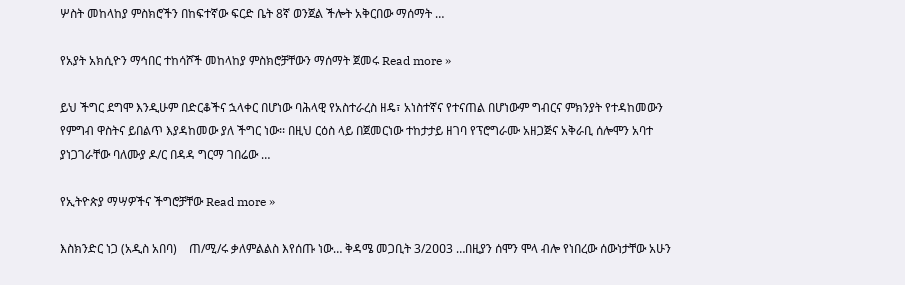ሦስት መከላከያ ምስክሮችን በከፍተኛው ፍርድ ቤት 8ኛ ወንጀል ችሎት አቅርበው ማሰማት …

የአያት አክሲዮን ማኅበር ተከሳሾች መከላከያ ምስክሮቻቸውን ማሰማት ጀመሩ Read more »

ይህ ችግር ደግሞ እንዲሁም በድርቆችና ኋላቀር በሆነው ባሕላዊ የአስተራረስ ዘዴ፣ አነስተኛና የተናጠል በሆነውም ግብርና ምክንያት የተዳከመውን የምግብ ዋስትና ይበልጥ እያዳከመው ያለ ችግር ነው፡፡ በዚህ ርዕስ ላይ በጀመርነው ተከታታይ ዘገባ የፕሮግራሙ አዘጋጅና አቅራቢ ሰሎሞን አባተ ያነጋገራቸው ባለሙያ ዶ/ር በዳዳ ግርማ ገበሬው …

የኢትዮጵያ ማሣዎችና ችግሮቻቸው Read more »

እስክንድር ነጋ (አዲስ አበባ)    ጠ/ሚ/ሩ ቃለምልልስ እየሰጡ ነው… ቅዳሜ መጋቢት 3/2ዐዐ3 …በዚያን ሰሞን ሞላ ብሎ የነበረው ሰውነታቸው አሁን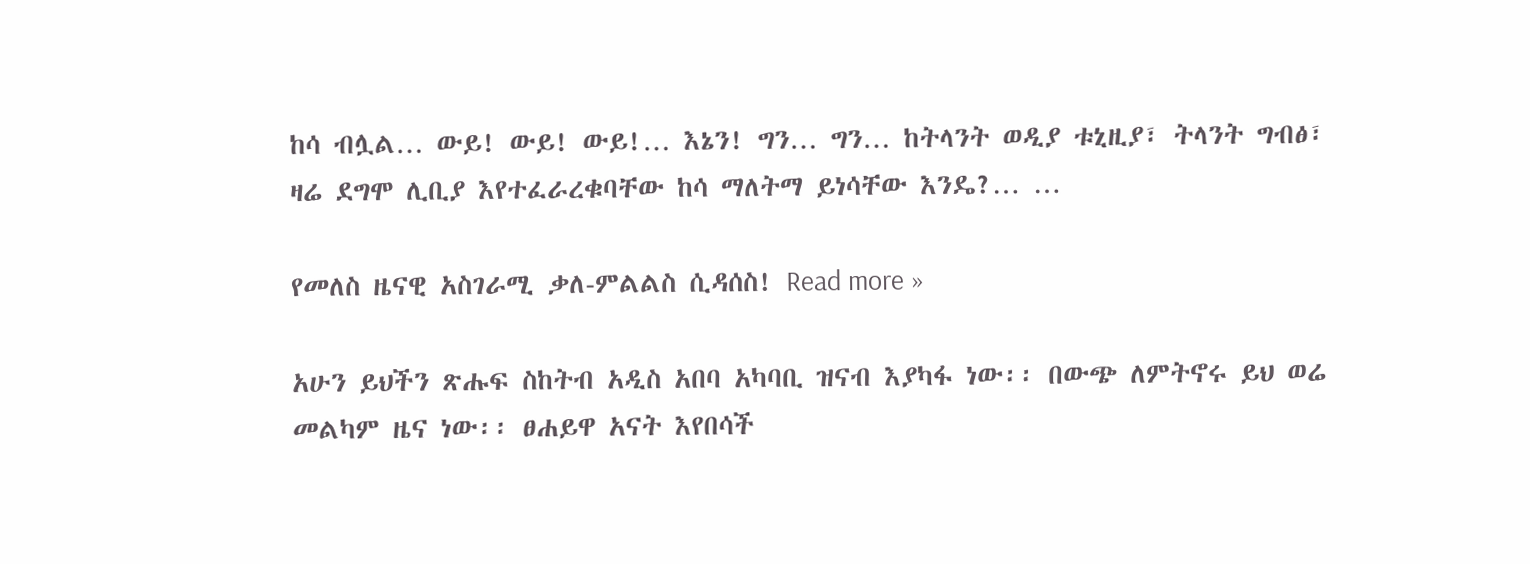ከሳ ብሏል… ውይ! ውይ! ውይ!… እኔን! ግን… ግን… ከትላንት ወዲያ ቱኒዚያ፣ ትላንት ግብፅ፣ ዛሬ ደግሞ ሊቢያ እየተፈራረቁባቸው ከሳ ማለትማ ይነሳቸው እንዴ?… …

የመለስ ዜናዊ አስገራሚ ቃለ-ምልልስ ሲዳሰስ! Read more »

አሁን ይህችን ጽሑፍ ስከትብ አዲስ አበባ አካባቢ ዝናብ እያካፋ ነው፡፡ በውጭ ለምትኖሩ ይህ ወሬ መልካም ዜና ነው፡፡ ፀሐይዋ አናት እየበሳች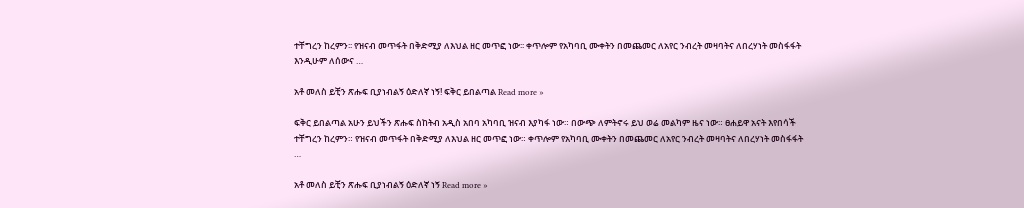ተቸግረን ከረምን፡፡ የዝናብ መጥፋት በቅድሚያ ለእህል ዘር መጥፎ ነው፡፡ ቀጥሎም የአካባቢ ሙቀትን በመጨመር ለአየር ንብረት መዛባትና ለበረሃነት መስፋፋት እንዲሁም ለሰውና …

አቶ መለስ ይቺን ጽሑፍ ቢያነብልኝ ዕድለኛ ነኝ! ፍቅር ይበልጣል Read more »

ፍቅር ይበልጣል አሁን ይህችን ጽሑፍ ስከትብ አዲስ አበባ አካባቢ ዝናብ እያካፋ ነው። በውጭ ለምትኖሩ ይህ ወሬ መልካም ዜና ነው። ፀሐይዋ አናት እየበሳች ተቸግረን ከረምን። የዝናብ መጥፋት በቅድሚያ ለእህል ዘር መጥፎ ነው። ቀጥሎም የአካባቢ ሙቀትን በመጨመር ለአየር ንብረት መዛባትና ለበረሃነት መስፋፋት …

አቶ መለስ ይቺን ጽሑፍ ቢያነብልኝ ዕድለኛ ነኝ Read more »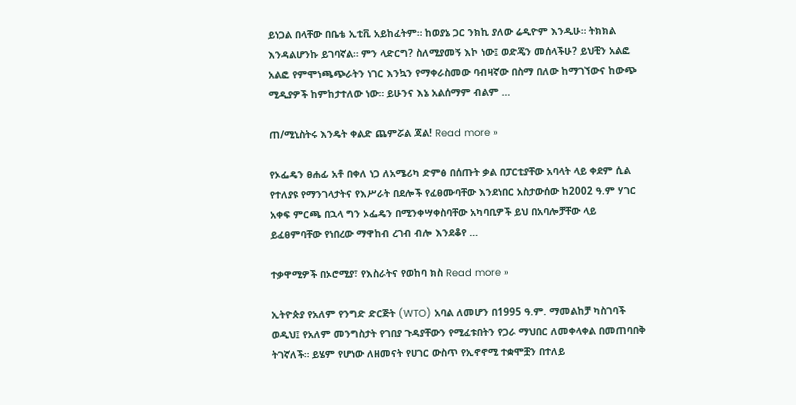ይነጋል በላቸው በቤቴ ኢቲቪ አይከፈትም። ከወያኔ ጋር ንክኪ ያለው ሬዲዮም እንዲሁ። ትክክል እንዳልሆንኩ ይገባኛል። ምን ላድርግ? ስለሚያመኝ እኮ ነው፤ ወድጄን መሰላችሁ? ይህቺን አልፎ አልፎ የምሞነጫጭራትን ነገር እንኳን የማቀራስመው ባብዛኛው በስማ በለው ከማገኘውና ከውጭ ሚዲያዎች ከምከታተለው ነው። ይሁንና እኔ አልሰማም ብልም …

ጠ/ሚኒስትሩ እንዴት ቀልድ ጨምሯል ጃል! Read more »

የኦፌዴን ፀሐፊ አቶ በቀለ ነጋ ለአሜሪካ ድምፅ በሰጡት ቃል በፓርቲያቸው አባላት ላይ ቀደም ሲል የተለያዩ የማንገላታትና የእሥራት በደሎች የፈፀሙባቸው እንደነበር አስታውሰው ከ2002 ዓ.ም ሃገር አቀፍ ምርጫ በኋላ ግን ኦፌዴን በሚንቀሣቀስባቸው አካባቢዎች ይህ በአባሎቻቸው ላይ ይፈፀምባቸው የነበረው ማዋከብ ረገብ ብሎ እንደቆየ …

ተቃዋሚዎች በኦሮሚያ፣ የእስራትና የወከባ ክስ Read more »

ኢትዮጵያ የአለም የንግድ ድርጅት (WTO) አባል ለመሆን በ1995 ዓ.ም. ማመልከቻ ካስገባች ወዲህ፤ የአለም መንግስታት የገበያ ጉዳያቸውን የሚፈቱበትን የጋራ ማህበር ለመቀላቀል በመጠባበቅ ትገኛለች። ይሄም የሆነው ለዘመናት የሀገር ውስጥ የኢኖኖሚ ተቋሞቿን በተለይ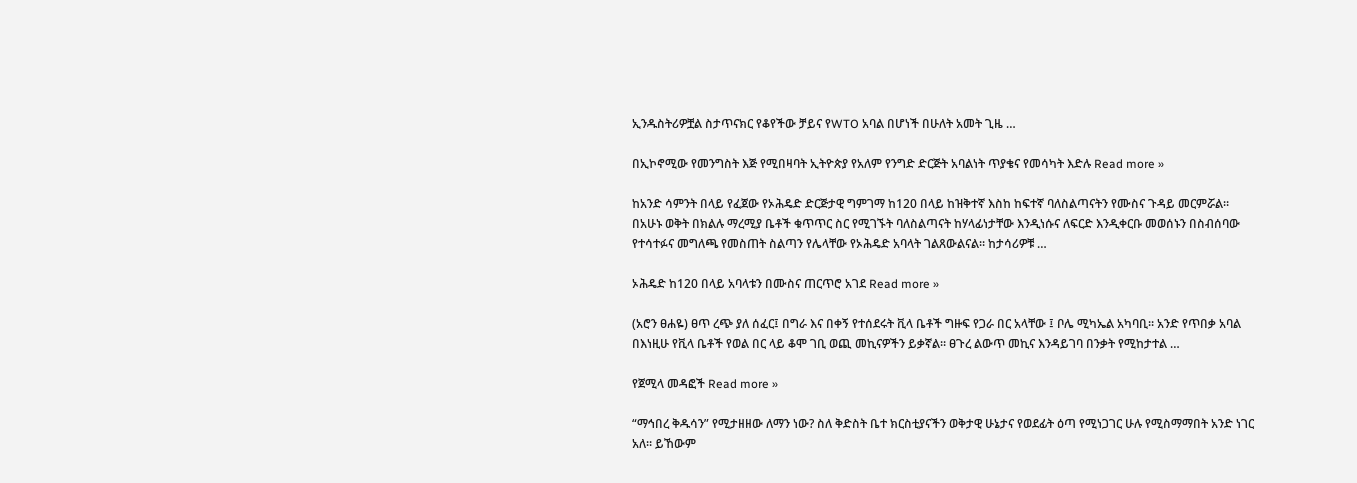ኢንዱስትሪዎቿል ስታጥናክር የቆየችው ቻይና የWTO አባል በሆነች በሁለት አመት ጊዜ …

በኢኮኖሚው የመንግስት እጅ የሚበዛባት ኢትዮጵያ የአለም የንግድ ድርጅት አባልነት ጥያቄና የመሳካት እድሉ Read more »

ከአንድ ሳምንት በላይ የፈጀው የኦሕዴድ ድርጅታዊ ግምገማ ከ120 በላይ ከዝቅተኛ እስከ ከፍተኛ ባለስልጣናትን የሙስና ጉዳይ መርምሯል። በአሁኑ ወቅት በክልሉ ማረሚያ ቤቶች ቁጥጥር ስር የሚገኙት ባለስልጣናት ከሃላፊነታቸው እንዲነሱና ለፍርድ እንዲቀርቡ መወሰኑን በስብሰባው የተሳተፉና መግለጫ የመስጠት ስልጣን የሌላቸው የኦሕዴድ አባላት ገልጸውልናል። ከታሳሪዎቹ …

ኦሕዴድ ከ120 በላይ አባላቱን በሙስና ጠርጥሮ አገደ Read more »

(አሮን ፀሐዬ) ፀጥ ረጭ ያለ ሰፈር፤ በግራ እና በቀኝ የተሰደሩት ቪላ ቤቶች ግዙፍ የጋራ በር አላቸው ፤ ቦሌ ሚካኤል አካባቢ። አንድ የጥበቃ አባል በእነዚሁ የቪላ ቤቶች የወል በር ላይ ቆሞ ገቢ ወጪ መኪናዎችን ይቃኛል። ፀጉረ ልውጥ መኪና እንዳይገባ በንቃት የሚከታተል …

የጀሚላ መዳፎች Read more »

“ማኅበረ ቅዱሳን” የሚታዘዘው ለማን ነው? ስለ ቅድስት ቤተ ክርስቲያናችን ወቅታዊ ሁኔታና የወደፊት ዕጣ የሚነጋገር ሁሉ የሚስማማበት አንድ ነገር አለ። ይኸውም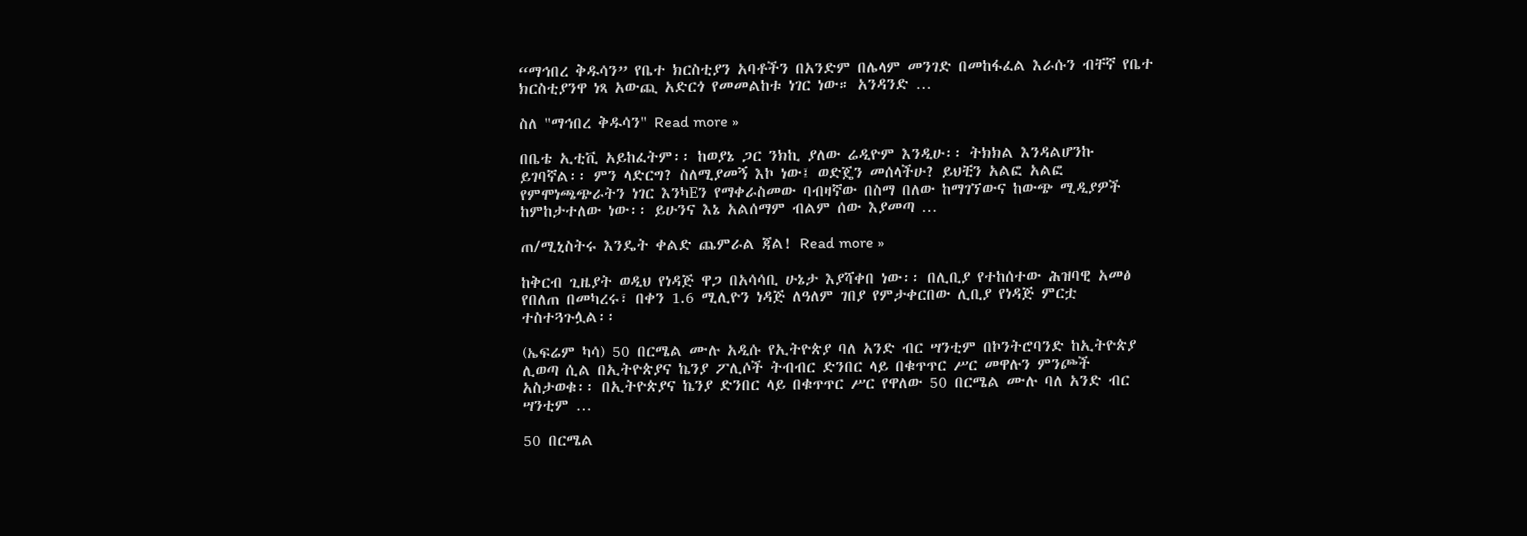“ማኅበረ ቅዱሳን” የቤተ ክርስቲያን አባቶችን በአንድም በሌላም መንገድ በመከፋፈል እራሱን ብቸኛ የቤተ ክርስቲያንዋ ነጻ አውጪ አድርጎ የመመልከቱ ነገር ነው። አንዳንድ …

ስለ "ማኅበረ ቅዱሳን" Read more »

በቤቴ ኢቲቪ አይከፈትም፡፡ ከወያኔ ጋር ንክኪ ያለው ሬዲዮም እንዲሁ፡፡ ትክክል እንዳልሆንኩ ይገባኛል፡፡ ምን ላድርግ? ስለሚያመኝ እኮ ነው፤ ወድጄን መሰላችሁ? ይህቺን አልፎ አልፎ የምሞነጫጭራትን ነገር እንካEን የማቀራስመው ባብዛኛው በስማ በለው ከማገኘውና ከውጭ ሚዲያዎች ከምከታተለው ነው፡፡ ይሁንና እኔ አልሰማም ብልም ሰው እያመጣ …

ጠ/ሚኒስትሩ እንዴት ቀልድ ጨምራል ጃል! Read more »

ከቅርብ ጊዜያት ወዲህ የነዳጅ ዋጋ በአሳሳቢ ሁኔታ እያሻቀበ ነው፡፡ በሊቢያ የተከሰተው ሕዝባዊ አመፅ የበለጠ በመካረሩ፣ በቀን 1.6 ሚሊዮን ነዳጅ ለዓለም ገበያ የምታቀርበው ሊቢያ የነዳጅ ምርቷ ተስተጓጉሏል፡፡

(ኤፍሬም ካሳ) 50 በርሜል ሙሉ አዲሱ የኢትዮጵያ ባለ አንድ ብር ሣንቲም በኮንትሮባንድ ከኢትዮጵያ ሊወጣ ሲል በኢትዮጵያና ኬንያ ፖሊሶች ትብብር ድንበር ላይ በቁጥጥር ሥር መዋሉን ምንጮች አስታወቁ፡፡ በኢትዮጵያና ኬንያ ድንበር ላይ በቁጥጥር ሥር የዋለው 50 በርሜል ሙሉ ባለ አንድ ብር ሣንቲም …

50 በርሜል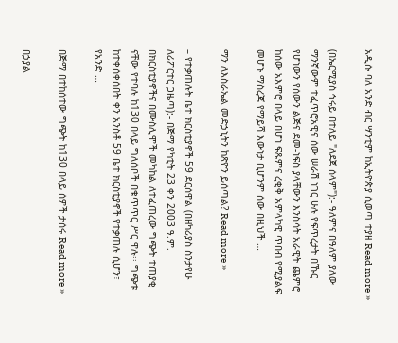አዲሱ ባለ አንድ ብር ሣንቲም ከኢትዮጵያ ሲወጣ ተያዘ Read more »

(በኤርሚያስ ኅሩይ በተለይ "ለደጀ ሰላም"):- ዓለምና በዓለም ያለው ማንኛውም ተፈጥሮአዊና ሰው ሠራሽ ነገር ሁሉ የፍጥረታት በኹር የሆነውን የሰውን ልጅና ደመ-ነፍስ ያላቸውን እንስሳት አራዊት ጨምሮ ከሰው አእምሮ በላይ በሆነ ፍጹምና ረቂቅ አምላካዊ ጥበብ የሚያልፍ መሆኑ ማስረጃ የማይሻ እውነታ ቢሆንም ሰው በዚህች …

ማን ለእስራኤል መድኃኒትን ከጽዮን ይሰጣል? Read more »

– የተቃጠሉት ቤተ ክርስቲያኖች 59 ደርሰዋል (በዘካሪያስ ስንታየሁ ለሪፖርተር ጋዜጣ):- በጅማ የካቲት 23 ቀን 2003 ዓ.ም. በክርስቲያኖችና በሙስሊሞች መካከል ለተፈጠረው ግጭት ተጠያቂ ናቸው የተባሉ ከ130 በላይ ግለሰቦች በቁጥጥር ሥር ዋሉ፡፡ ግጭቱ ከተቀሰቀሰበት ቀን አንስቶ 59 ቤተ ክርስቲያኖች የተቃጠሉ ሲሆን፣ የአንድ …

በጅማ በተከሰተው ግጭት ከ130 በላይ ሰዎች ታሰሩ Read more »

በኃያል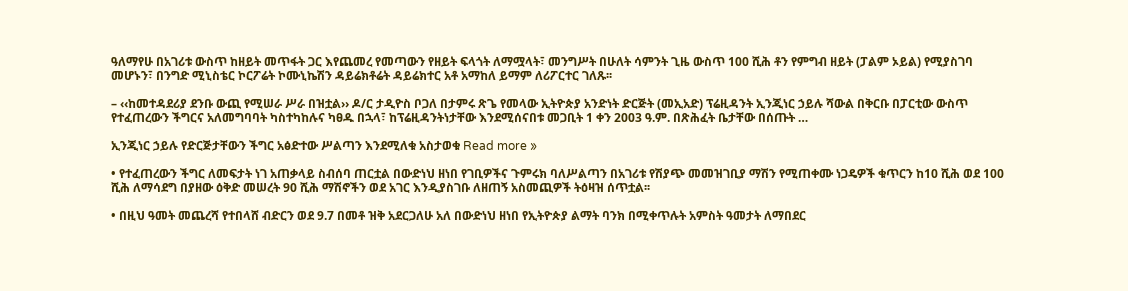ዓለማየሁ በአገሪቱ ውስጥ ከዘይት መጥፋት ጋር እየጨመረ የመጣውን የዘይት ፍላጎት ለማሟላት፣ መንግሥት በሁለት ሳምንት ጊዜ ውስጥ 100 ሺሕ ቶን የምግብ ዘይት (ፓልም ኦይል) የሚያስገባ መሆኑን፣ በንግድ ሚኒስቴር ኮርፖሬት ኮሙኒኬሽን ዳይሬክቶሬት ዳይሬክተር አቶ አማከለ ይማም ለሪፖርተር ገለጹ፡፡

– ‹‹ከመተዳደሪያ ደንቡ ውጪ የሚሠራ ሥራ በዝቷል›› ዶ/ር ታዲዮስ ቦጋለ በታምሩ ጽጌ የመላው ኢትዮጵያ አንድነት ድርጅት (መኢአድ) ፕሬዚዳንት ኢንጂነር ኃይሉ ሻውል በቅርቡ በፓርቲው ውስጥ የተፈጠረውን ችግርና አለመግባባት ካስተካከሉና ካፀዱ በኋላ፣ ከፕሬዚዳንትነታቸው እንደሚሰናበቱ መጋቢት 1 ቀን 2003 ዓ.ም. በጽሕፈት ቤታቸው በሰጡት …

ኢንጂነር ኃይሉ የድርጅታቸውን ችግር አፅድተው ሥልጣን እንደሚለቁ አስታወቁ Read more »

• የተፈጠረውን ችግር ለመፍታት ነገ አጠቃላይ ስብሰባ ጠርቷል በውድነህ ዘነበ የገቢዎችና ጉምሩክ ባለሥልጣን በአገሪቱ የሽያጭ መመዝገቢያ ማሽን የሚጠቀሙ ነጋዴዎች ቁጥርን ከ10 ሺሕ ወደ 100 ሺሕ ለማሳደግ በያዘው ዕቅድ መሠረት 90 ሺሕ ማሽኖችን ወደ አገር እንዲያስገቡ ለዘጠኝ አስመጪዎች ትዕዛዝ ሰጥቷል፡፡

• በዚህ ዓመት መጨረሻ የተበላሸ ብድርን ወደ 9.7 በመቶ ዝቅ አደርጋለሁ አለ በውድነህ ዘነበ የኢትዮጵያ ልማት ባንክ በሚቀጥሉት አምስት ዓመታት ለማበደር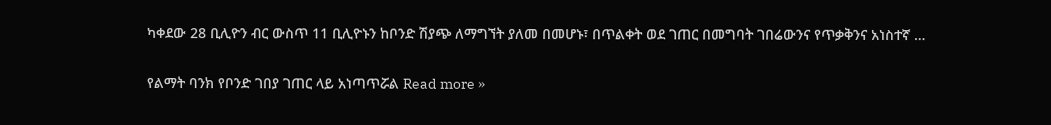ካቀደው 28 ቢሊዮን ብር ውስጥ 11 ቢሊዮኑን ከቦንድ ሽያጭ ለማግኘት ያለመ በመሆኑ፣ በጥልቀት ወደ ገጠር በመግባት ገበሬውንና የጥቃቅንና አነስተኛ …

የልማት ባንክ የቦንድ ገበያ ገጠር ላይ አነጣጥሯል Read more »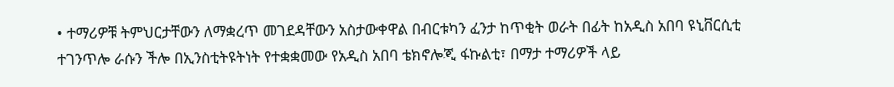• ተማሪዎቹ ትምህርታቸውን ለማቋረጥ መገደዳቸውን አስታውቀዋል በብርቱካን ፈንታ ከጥቂት ወራት በፊት ከአዲስ አበባ ዩኒቨርሲቲ ተገንጥሎ ራሱን ችሎ በኢንስቲትዩትነት የተቋቋመው የአዲስ አበባ ቴክኖሎጂ ፋኩልቲ፣ በማታ ተማሪዎች ላይ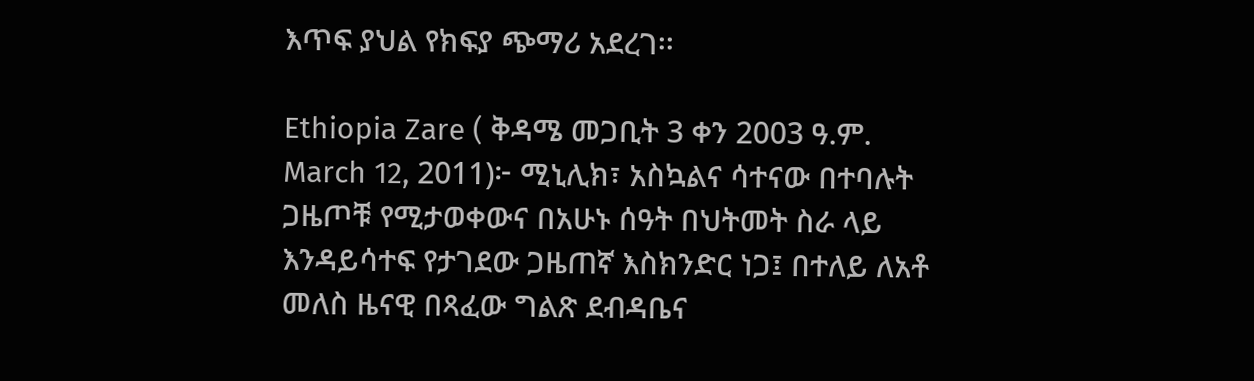እጥፍ ያህል የክፍያ ጭማሪ አደረገ፡፡

Ethiopia Zare ( ቅዳሜ መጋቢት 3 ቀን 2003 ዓ.ም. March 12, 2011)፦ ሚኒሊክ፣ አስኳልና ሳተናው በተባሉት ጋዜጦቹ የሚታወቀውና በአሁኑ ሰዓት በህትመት ስራ ላይ እንዳይሳተፍ የታገደው ጋዜጠኛ እስክንድር ነጋ፤ በተለይ ለአቶ መለስ ዜናዊ በጻፈው ግልጽ ደብዳቤና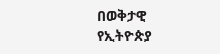በወቅታዊ የኢትዮጵያ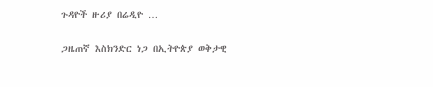ጉዳዮች ዙሪያ በሬዲዮ …

ጋዜጠኛ እስክንድር ነጋ በኢትዮጵያ ወቅታዊ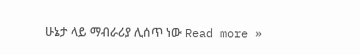ሁኔታ ላይ ማብራሪያ ሊሰጥ ነው Read more »